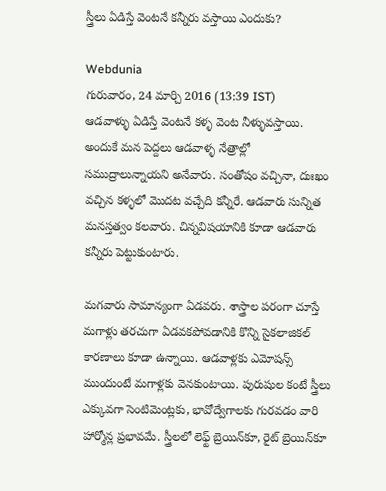స్త్రీలు ఏడిస్తే వెంటనే కన్నీరు వస్తాయి ఎందుకు?

Webdunia
గురువారం, 24 మార్చి 2016 (13:39 IST)
ఆడవాళ్ళు ఏడిస్తే వెంటనే కళ్ళ వెంట నీళ్ళువస్తాయి. అందుకే మన పెద్దలు ఆడవాళ్ళ నేత్రాల్లో సముద్రాలున్నాయని అనేవారు. సంతోషం వచ్చినా, దుఃఖం వచ్చిన కళ్ళలో మొదట వచ్చేది కన్నీరే. ఆడవారు సున్నిత మనస్తత్వం కలవారు. చిన్నవిషయానికి కూడా ఆడవారు కన్నీరు పెట్టుకుంటారు.

మగవారు సామాన్యంగా ఏడవరు. శాస్త్రాల పరంగా చూస్తే మగాళ్లు తరచుగా ఏడవకపోవడానికి కొన్ని సైకలాజికల్ కారణాలు కూడా ఉన్నాయి. ఆడవాళ్లకు ఎమోషన్స్ ముందుంటే మగాళ్లకు వెనకుంటాయి. పురుషుల కంటే స్త్రీలు ఎక్కువగా సెంటిమెంట్లకు, భావోద్వేగాలకు గురవడం వారి హార్మోన్ల ప్రభావమే. స్త్రీలలో లెఫ్ట్‌ బ్రెయిన్‌కూ, రైట్ బ్రెయిన్‌కూ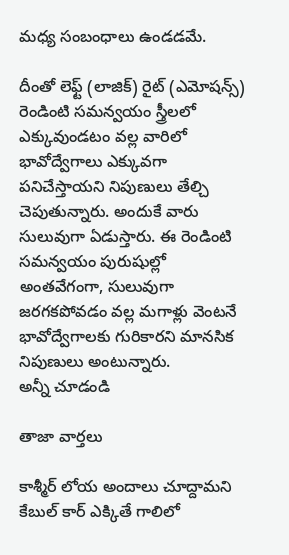మధ్య సంబంధాలు ఉండడమే.

దీంతో లెఫ్ట్ (లాజిక్) రైట్ (ఎమోషన్స్) రెండింటి సమన్వయం స్త్రీలలో ఎక్కువుండటం వల్ల వారిలో భావోద్వేగాలు ఎక్కువగా పనిచేస్తాయని నిపుణులు తేల్చి చెపుతున్నారు. అందుకే వారు సులువుగా ఏడుస్తారు. ఈ రెండింటి సమన్వయం పురుషుల్లో అంతవేగంగా, సులువుగా జరగకపోవడం వల్ల మగాళ్లు వెంటనే భావోద్వేగాలకు గురికారని మానసిక నిపుణులు అంటున్నారు.
అన్నీ చూడండి

తాజా వార్తలు

కాశ్మీర్ లోయ అందాలు చూద్దామని కేబుల్ కార్ ఎక్కితే గాలిలో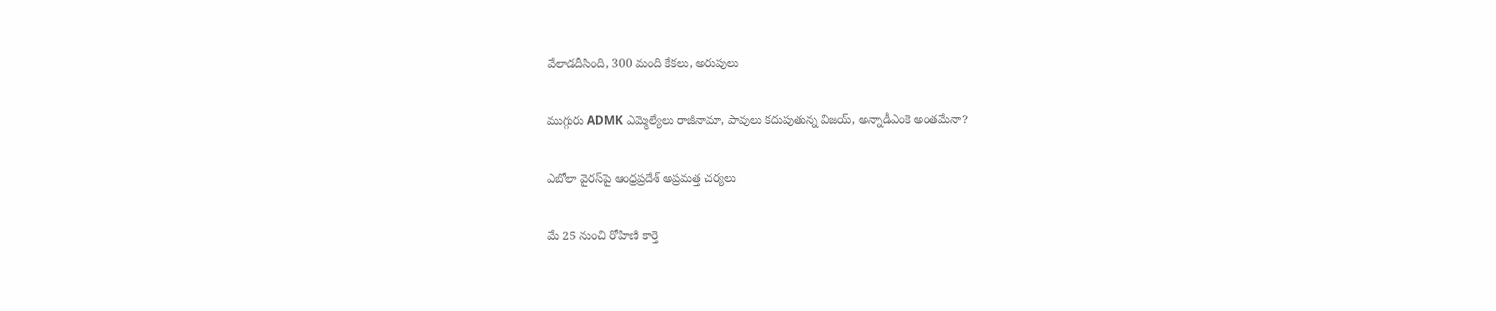వేలాడదీసింది, 300 మంది కేకలు, అరుపులు

ముగ్గురు ADMK ఎమ్మెల్యేలు రాజీనామా, పావులు కదుపుతున్న విజయ్, అన్నాడీఎంకె అంతమేనా?

ఎబోలా వైరస్‌పై ఆంధ్రప్రదేశ్ అప్రమత్త చర్యలు

మే 25 నుంచి రోహిణి కార్తె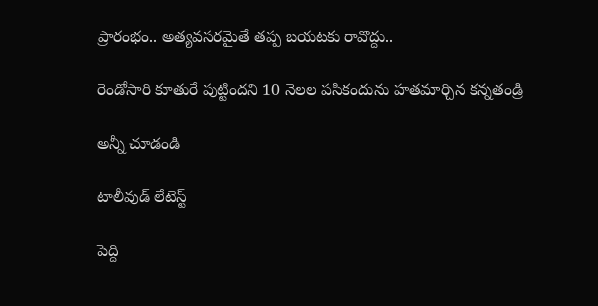ప్రారంభం.. అత్యవసరమైతే తప్ప బయటకు రావొద్దు..

రెండోసారి కూతురే పుట్టిందని 10 నెలల పసికందును హతమార్చిన కన్నతండ్రి

అన్నీ చూడండి

టాలీవుడ్ లేటెస్ట్

పెద్ది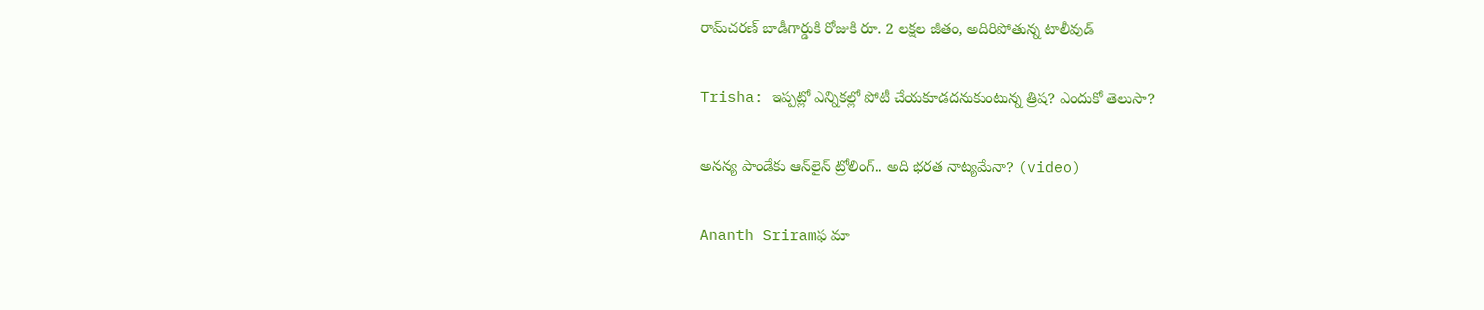రామ్‌చరణ్ బాడీగార్డుకి రోజుకి రూ. 2 లక్షల జీతం, అదిరిపోతున్న టాలీవుడ్

Trisha: ఇప్పట్లో ఎన్నికల్లో పోటీ చేయకూడదనుకుంటున్న త్రిష? ఎందుకో తెలుసా?

అనన్య పాండేకు ఆన్‌లైన్ ట్రోలింగ్.. అది భరత నాట్యమేనా? (video)

Ananth Sriramఫ మా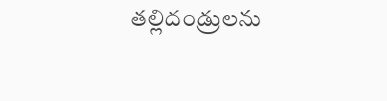తల్లిదండ్రులను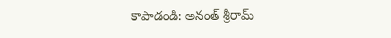కాపాడండి: అనంత్ శ్రీరామ్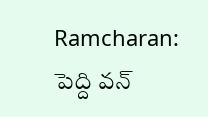Ramcharan: పెద్ది వన్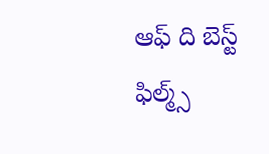ఆఫ్ ది బెస్ట్ ఫిల్మ్స్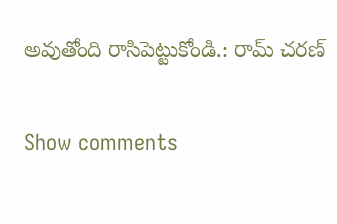అవుతోంది రాసిపెట్టుకోండి.: రామ్ చరణ్

Show comments